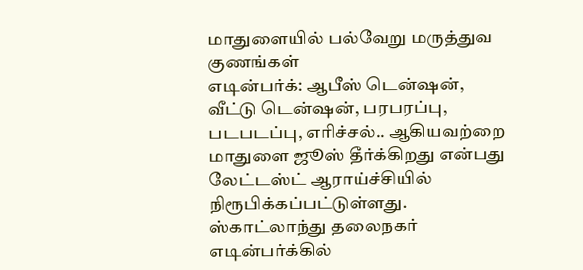மாதுளையில் பல்வேறு மருத்துவ குணங்கள்
எடின்பர்க்: ஆபீஸ் டென்ஷன், வீட்டு டென்ஷன், பரபரப்பு, படபடப்பு, எரிச்சல்.. ஆகியவற்றை மாதுளை ஜூஸ் தீர்க்கிறது என்பது லேட்டஸ்ட் ஆராய்ச்சியில் நிரூபிக்கப்பட்டுள்ளது. ஸ்காட்லாந்து தலைநகர் எடின்பர்க்கில்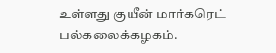உள்ளது குயீன் மார்கரெட் பல்கலைக்கழகம்.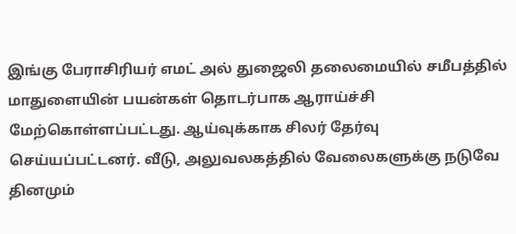இங்கு பேராசிரியர் எமட் அல் துஜைலி தலைமையில் சமீபத்தில் மாதுளையின் பயன்கள் தொடர்பாக ஆராய்ச்சி மேற்கொள்ளப்பட்டது. ஆய்வுக்காக சிலர் தேர்வு செய்யப்பட்டனர். வீடு, அலுவலகத்தில் வேலைகளுக்கு நடுவே தினமும்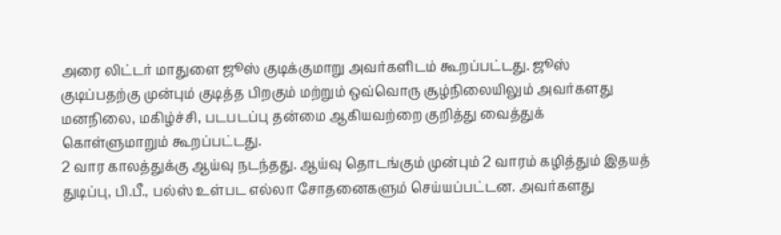அரை லிட்டர் மாதுளை ஜூஸ் குடிக்குமாறு அவர்களிடம் கூறப்பட்டது. ஜூஸ் குடிப்பதற்கு முன்பும் குடித்த பிறகும் மற்றும் ஒவ்வொரு சூழ்நிலையிலும் அவர்களது மனநிலை, மகிழ்ச்சி, படபடப்பு தன்மை ஆகியவற்றை குறித்து வைத்துக் கொள்ளுமாறும் கூறப்பட்டது.
2 வார காலத்துக்கு ஆய்வு நடந்தது. ஆய்வு தொடங்கும் முன்பும் 2 வாரம் கழித்தும் இதயத் துடிப்பு, பி.பீ., பல்ஸ் உள்பட எல்லா சோதனைகளும் செய்யப்பட்டன. அவர்களது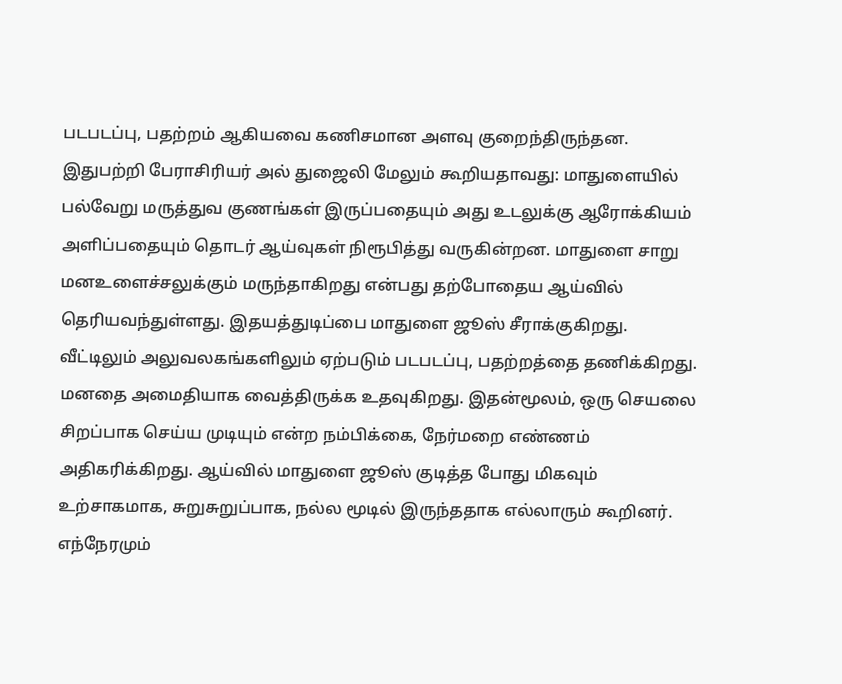படபடப்பு, பதற்றம் ஆகியவை கணிசமான அளவு குறைந்திருந்தன. இதுபற்றி பேராசிரியர் அல் துஜைலி மேலும் கூறியதாவது: மாதுளையில் பல்வேறு மருத்துவ குணங்கள் இருப்பதையும் அது உடலுக்கு ஆரோக்கியம் அளிப்பதையும் தொடர் ஆய்வுகள் நிரூபித்து வருகின்றன. மாதுளை சாறு மனஉளைச்சலுக்கும் மருந்தாகிறது என்பது தற்போதைய ஆய்வில் தெரியவந்துள்ளது. இதயத்துடிப்பை மாதுளை ஜூஸ் சீராக்குகிறது.
வீட்டிலும் அலுவலகங்களிலும் ஏற்படும் படபடப்பு, பதற்றத்தை தணிக்கிறது. மனதை அமைதியாக வைத்திருக்க உதவுகிறது. இதன்மூலம், ஒரு செயலை சிறப்பாக செய்ய முடியும் என்ற நம்பிக்கை, நேர்மறை எண்ணம் அதிகரிக்கிறது. ஆய்வில் மாதுளை ஜூஸ் குடித்த போது மிகவும் உற்சாகமாக, சுறுசுறுப்பாக, நல்ல மூடில் இருந்ததாக எல்லாரும் கூறினர். எந்நேரமும்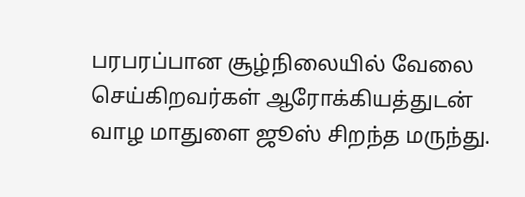பரபரப்பான சூழ்நிலையில் வேலை செய்கிறவர்கள் ஆரோக்கியத்துடன் வாழ மாதுளை ஜூஸ் சிறந்த மருந்து.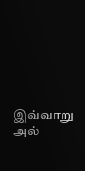இவ்வாறு அல்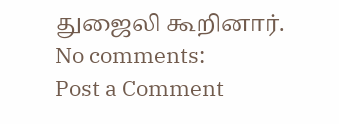துஜைலி கூறினார்.
No comments:
Post a Comment